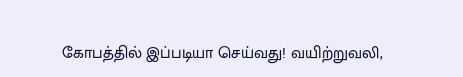கோபத்தில் இப்படியா செய்வது! வயிற்றுவலி,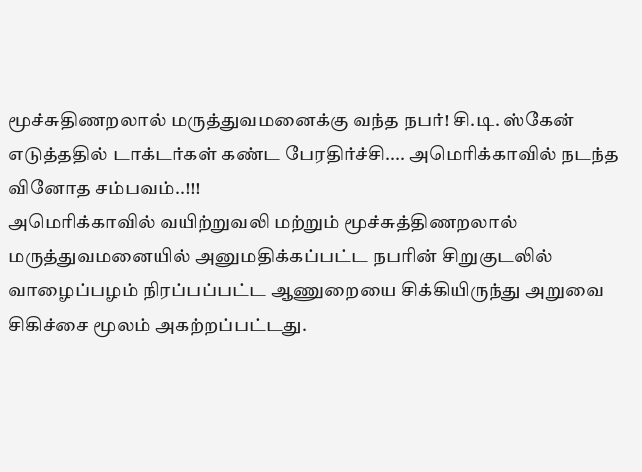மூச்சுதிணறலால் மருத்துவமனைக்கு வந்த நபர்! சி.டி. ஸ்கேன் எடுத்ததில் டாக்டர்கள் கண்ட பேரதிர்ச்சி.... அமெரிக்காவில் நடந்த வினோத சம்பவம்..!!!
அமெரிக்காவில் வயிற்றுவலி மற்றும் மூச்சுத்திணறலால் மருத்துவமனையில் அனுமதிக்கப்பட்ட நபரின் சிறுகுடலில் வாழைப்பழம் நிரப்பப்பட்ட ஆணுறையை சிக்கியிருந்து அறுவை சிகிச்சை மூலம் அகற்றப்பட்டது.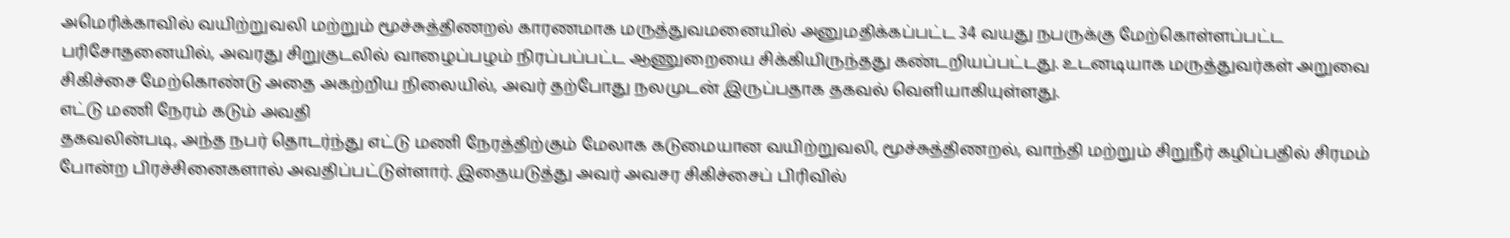அமெரிக்காவில் வயிற்றுவலி மற்றும் மூச்சுத்திணறல் காரணமாக மருத்துவமனையில் அனுமதிக்கப்பட்ட 34 வயது நபருக்கு மேற்கொள்ளப்பட்ட பரிசோதனையில், அவரது சிறுகுடலில் வாழைப்பழம் நிரப்பப்பட்ட ஆணுறையை சிக்கியிருந்தது கண்டறியப்பட்டது. உடனடியாக மருத்துவர்கள் அறுவை சிகிச்சை மேற்கொண்டு அதை அகற்றிய நிலையில், அவர் தற்போது நலமுடன் இருப்பதாக தகவல் வெளியாகியுள்ளது.
எட்டு மணி நேரம் கடும் அவதி
தகவலின்படி, அந்த நபர் தொடர்ந்து எட்டு மணி நேரத்திற்கும் மேலாக கடுமையான வயிற்றுவலி, மூச்சுத்திணறல், வாந்தி மற்றும் சிறுநீர் கழிப்பதில் சிரமம் போன்ற பிரச்சினைகளால் அவதிப்பட்டுள்ளார். இதையடுத்து அவர் அவசர சிகிச்சைப் பிரிவில்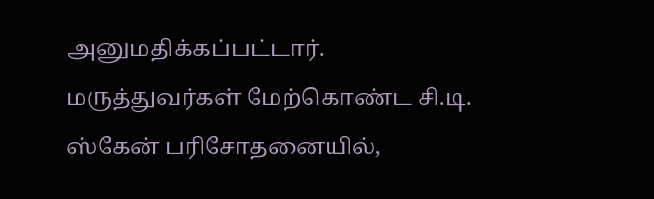அனுமதிக்கப்பட்டார்.
மருத்துவர்கள் மேற்கொண்ட சி.டி. ஸ்கேன் பரிசோதனையில்,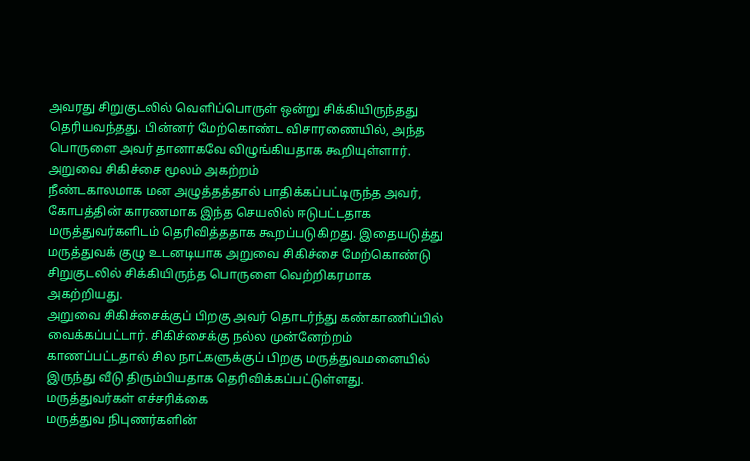அவரது சிறுகுடலில் வெளிப்பொருள் ஒன்று சிக்கியிருந்தது தெரியவந்தது. பின்னர் மேற்கொண்ட விசாரணையில், அந்த பொருளை அவர் தானாகவே விழுங்கியதாக கூறியுள்ளார்.
அறுவை சிகிச்சை மூலம் அகற்றம்
நீண்டகாலமாக மன அழுத்தத்தால் பாதிக்கப்பட்டிருந்த அவர், கோபத்தின் காரணமாக இந்த செயலில் ஈடுபட்டதாக மருத்துவர்களிடம் தெரிவித்ததாக கூறப்படுகிறது. இதையடுத்து மருத்துவக் குழு உடனடியாக அறுவை சிகிச்சை மேற்கொண்டு சிறுகுடலில் சிக்கியிருந்த பொருளை வெற்றிகரமாக அகற்றியது.
அறுவை சிகிச்சைக்குப் பிறகு அவர் தொடர்ந்து கண்காணிப்பில் வைக்கப்பட்டார். சிகிச்சைக்கு நல்ல முன்னேற்றம் காணப்பட்டதால் சில நாட்களுக்குப் பிறகு மருத்துவமனையில் இருந்து வீடு திரும்பியதாக தெரிவிக்கப்பட்டுள்ளது.
மருத்துவர்கள் எச்சரிக்கை
மருத்துவ நிபுணர்களின்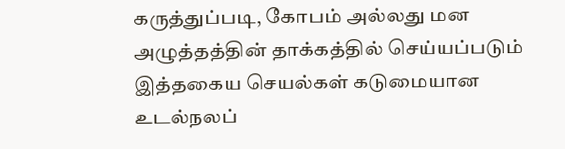கருத்துப்படி, கோபம் அல்லது மன அழுத்தத்தின் தாக்கத்தில் செய்யப்படும் இத்தகைய செயல்கள் கடுமையான உடல்நலப்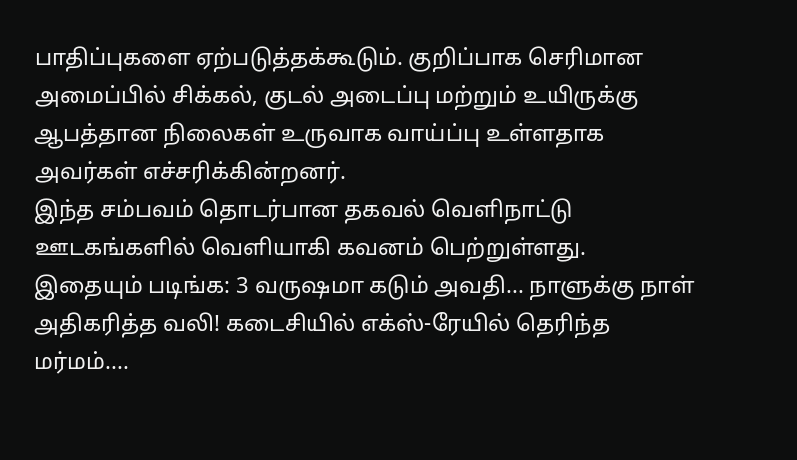பாதிப்புகளை ஏற்படுத்தக்கூடும். குறிப்பாக செரிமான அமைப்பில் சிக்கல், குடல் அடைப்பு மற்றும் உயிருக்கு ஆபத்தான நிலைகள் உருவாக வாய்ப்பு உள்ளதாக அவர்கள் எச்சரிக்கின்றனர்.
இந்த சம்பவம் தொடர்பான தகவல் வெளிநாட்டு ஊடகங்களில் வெளியாகி கவனம் பெற்றுள்ளது.
இதையும் படிங்க: 3 வருஷமா கடும் அவதி... நாளுக்கு நாள் அதிகரித்த வலி! கடைசியில் எக்ஸ்-ரேயில் தெரிந்த மர்மம்....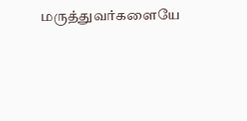மருத்துவர்களையே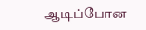ஆடிப்போன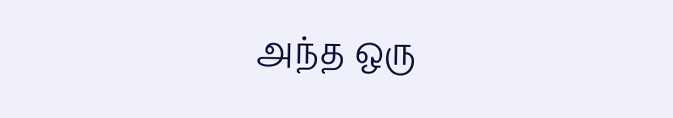அந்த ஒரு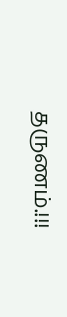தருணம்.!!!